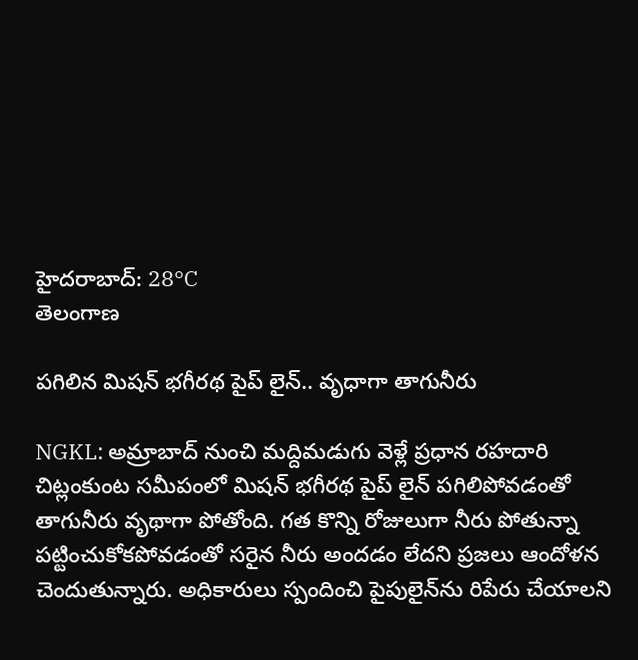హైదరాబాద్: 28°C
తెలంగాణ

పగిలిన మిషన్ భగీరథ పైప్ లైన్.. వృధాగా తాగునీరు

NGKL: అమ్రాబాద్ నుంచి మద్దిమడుగు వెళ్లే ప్రధాన రహదారి చిట్లంకుంట సమీపంలో మిషన్ భగీరథ పైప్ లైన్ పగిలిపోవడంతో తాగునీరు వృథాగా పోతోంది. గత కొన్ని రోజులుగా నీరు పోతున్నా పట్టించుకోకపోవడంతో సరైన నీరు అందడం లేదని ప్రజలు ఆందోళన చెందుతున్నారు. అధికారులు స్పందించి పైపులైన్‌ను రిపేరు చేయాలని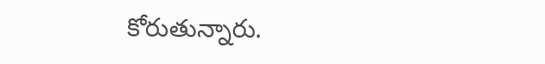కోరుతున్నారు.